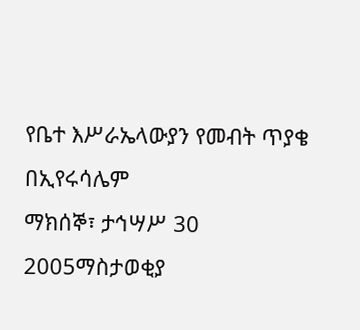የቤተ እሥራኤላውያን የመብት ጥያቄ በኢየሩሳሌም
ማክሰኞ፣ ታኅሣሥ 30 2005ማስታወቂያ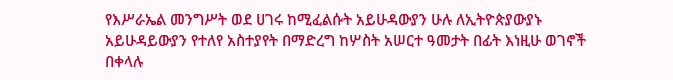የእሥራኤል መንግሥት ወደ ሀገሩ ከሚፈልሱት አይሁዳውያን ሁሉ ለኢትዮጵያውያኑ አይሁዳይውያን የተለየ አስተያየት በማድረግ ከሦስት አሠርተ ዓመታት በፊት እነዚሁ ወገኖች በቀላሉ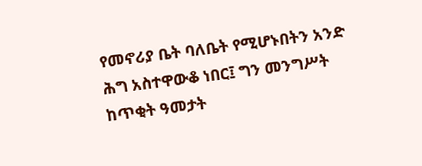የመኖሪያ ቤት ባለቤት የሚሆኑበትን አንድ ሕግ አስተዋውቆ ነበር፤ ግን መንግሥት ከጥቂት ዓመታት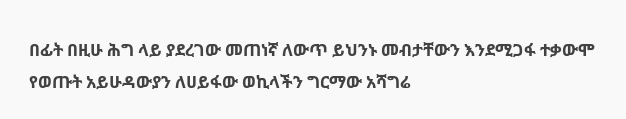በፊት በዚሁ ሕግ ላይ ያደረገው መጠነኛ ለውጥ ይህንኑ መብታቸውን እንደሚጋፋ ተቃውሞ የወጡት አይሁዳውያን ለሀይፋው ወኪላችን ግርማው አሻግሬ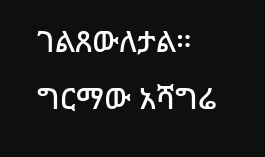ገልጸውለታል።
ግርማው አሻግሬ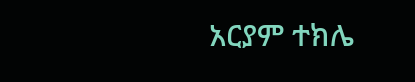አርያም ተክሌ